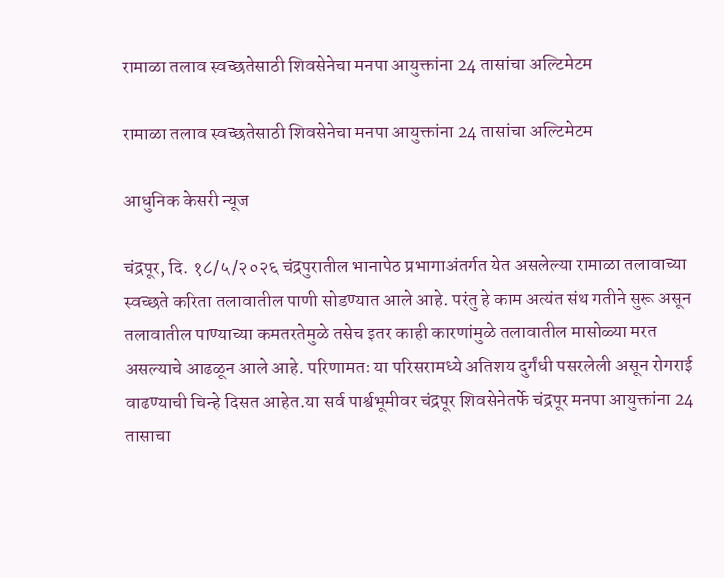रामाळा तलाव स्वच्छतेसाठी शिवसेनेचा मनपा आयुक्तांना 24 तासांचा अल्टिमेटम

रामाळा तलाव स्वच्छतेसाठी शिवसेनेचा मनपा आयुक्तांना 24 तासांचा अल्टिमेटम

आधुनिक केसरी न्यूज

चंद्रपूर, दि. १८/५/२०२६ चंद्रपुरातील भानापेठ प्रभागाअंतर्गत येत असलेल्या रामाळा तलावाच्या स्वच्छते करिता तलावातील पाणी सोडण्यात आले आहे. परंतु हे काम अत्यंत संथ गतीने सुरू असून तलावातील पाण्याच्या कमतरतेमुळे तसेच इतर काही कारणांमुळे तलावातील मासोळ्या मरत असल्याचे आढळून आले आहे. परिणामतः या परिसरामध्ये अतिशय दुर्गंधी पसरलेली असून रोगराई वाढण्याची चिन्हे दिसत आहेत.या सर्व पार्श्वभूमीवर चंद्रपूर शिवसेनेतर्फे चंद्रपूर मनपा आयुक्तांना 24 तासाचा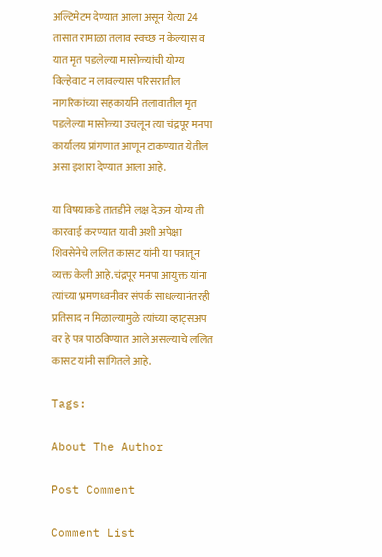अल्टिमेटम देण्यात आला असून येत्या 24 तासात रामाळा तलाव स्वच्छ न केल्यास व यात मृत पडलेल्या मासोळ्यांची योग्य विल्हेवाट न लावल्यास परिसरातील नागरिकांच्या सहकार्याने तलावातील मृत पडलेल्या मासोळ्या उचलून त्या चंद्रपूर मनपा कार्यालय प्रांगणात आणून टाकण्यात येतील असा इशारा देण्यात आला आहे.

या विषयाकडे तातडीने लक्ष देऊन योग्य ती कारवाई करण्यात यावी अशी अपेक्षा शिवसेनेचे ललित कासट यांनी या पत्रातून व्यक्त केली आहे.चंद्रपूर मनपा आयुक्त यांना त्यांच्या भ्रमणध्वनीवर संपर्क साधल्यानंतरही प्रतिसाद न मिळाल्यामुळे त्यांच्या व्हाट्सअप वर हे पत्र पाठविण्यात आले असल्याचे ललित कासट यांनी सांगितले आहे.

Tags:

About The Author

Post Comment

Comment List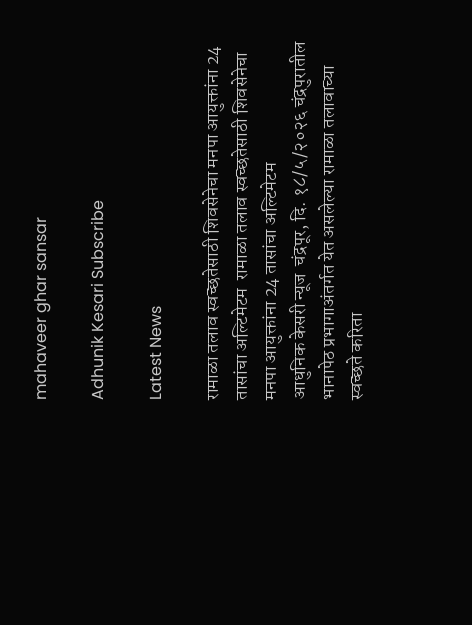mahaveer ghar sansar

Adhunik Kesari Subscribe

Latest News

रामाळा तलाव स्वच्छतेसाठी शिवसेनेचा मनपा आयुक्तांना 24 तासांचा अल्टिमेटम  रामाळा तलाव स्वच्छतेसाठी शिवसेनेचा मनपा आयुक्तांना 24 तासांचा अल्टिमेटम
आधुनिक केसरी न्यूज  चंद्रपूर, दि. १८/५/२०२६ चंद्रपुरातील भानापेठ प्रभागाअंतर्गत येत असलेल्या रामाळा तलावाच्या स्वच्छते करिता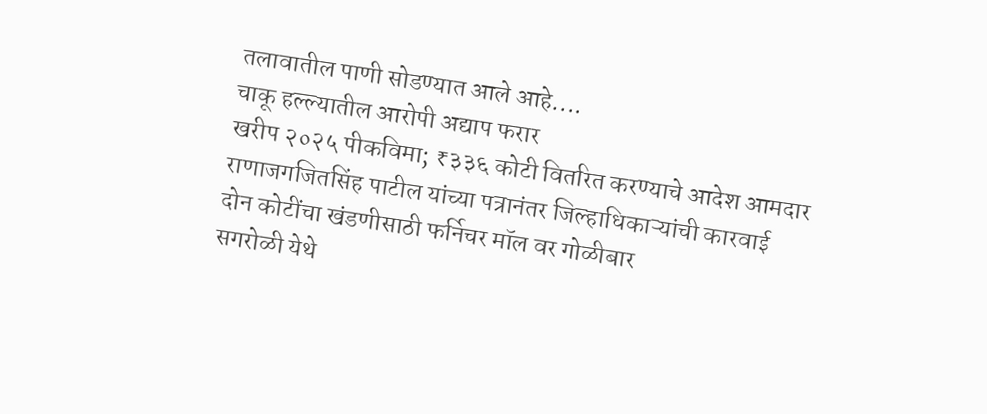तलावातील पाणी सोडण्यात आले आहे....
चाकू हल्ल्यातील आरोपी अद्याप फरार
खरीप २०२५ पीकविमा; ₹३३६ कोटी वितरित करण्याचे आदेश आमदार राणाजगजितसिंह पाटील यांच्या पत्रानंतर जिल्हाधिकाऱ्यांची कारवाई
दोन कोटींचा खंडणीसाठी फर्निचर मॉल वर गोळीबार
सगरोळी येथे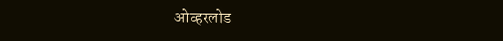ओव्हरलोड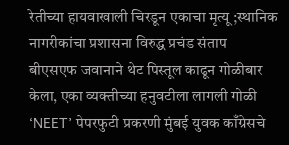रेतीच्या हायवाखाली चिरडून एकाचा मृत्यू ;स्थानिक नागरीकांचा प्रशासना विरुद्ध प्रचंड संताप
बीएसएफ जवानाने थेट पिस्तूल काढून गोळीबार केला, एका व्यक्तीच्या हनुवटीला लागली गोळी
‘NEET’ पेपरफुटी प्रकरणी मुंबई युवक काँग्रेसचे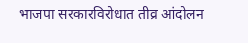भाजपा सरकारविरोधात तीव्र आंदोलन